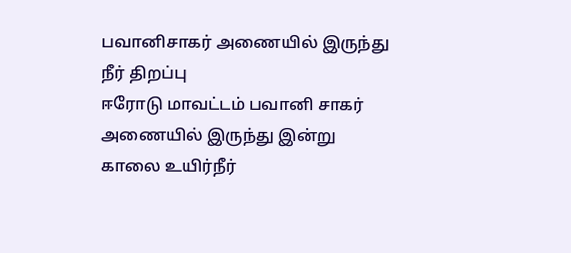பவானிசாகர் அணையில் இருந்து நீர் திறப்பு
ஈரோடு மாவட்டம் பவானி சாகர் அணையில் இருந்து இன்று காலை உயிர்நீர்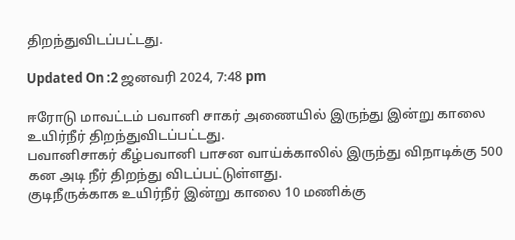திறந்துவிடப்பட்டது.

Updated On :2 ஜனவரி 2024, 7:48 pm

ஈரோடு மாவட்டம் பவானி சாகர் அணையில் இருந்து இன்று காலை உயிர்நீர் திறந்துவிடப்பட்டது.
பவானிசாகர் கீழ்பவானி பாசன வாய்க்காலில் இருந்து விநாடிக்கு 500 கன அடி நீர் திறந்து விடப்பட்டுள்ளது.
குடிநீருக்காக உயிர்நீர் இன்று காலை 10 மணிக்கு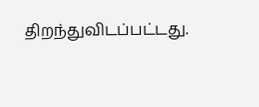திறந்துவிடப்பட்டது.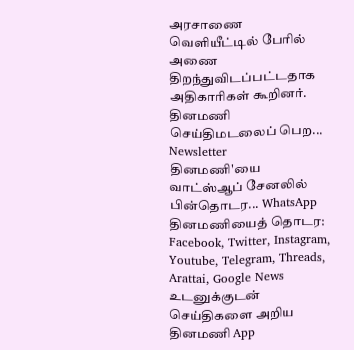அரசாணை வெளியீட்டில் பேரில் அணை திறந்துவிடப்பட்டதாக அதிகாரிகள் கூறினர்.
தினமணி செய்திமடலைப் பெற... Newsletter
தினமணி'யை வாட்ஸ்ஆப் சேனலில் பின்தொடர... WhatsApp
தினமணியைத் தொடர: Facebook, Twitter, Instagram, Youtube, Telegram, Threads, Arattai, Google News
உடனுக்குடன் செய்திகளை அறிய தினமணி App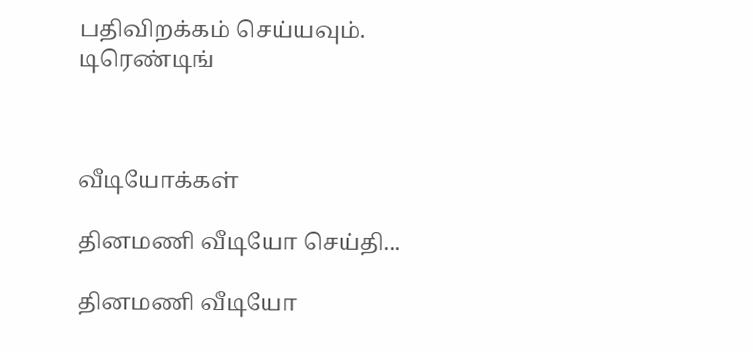பதிவிறக்கம் செய்யவும்.
டிரெண்டிங்



வீடியோக்கள்

தினமணி வீடியோ செய்தி...

தினமணி வீடியோ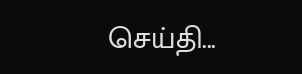செய்தி...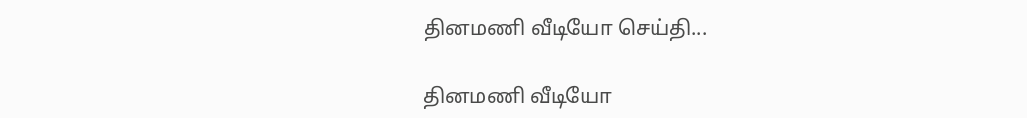தினமணி வீடியோ செய்தி...

தினமணி வீடியோ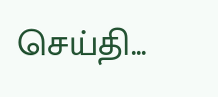செய்தி...